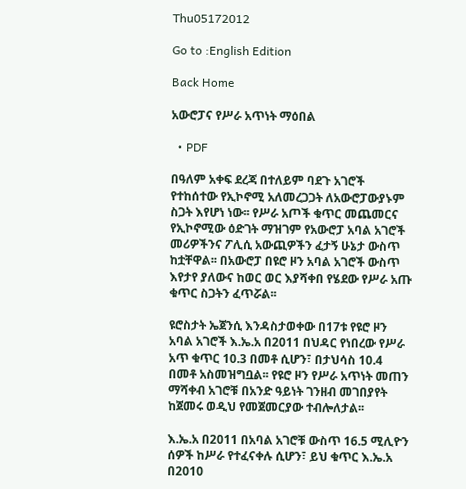Thu05172012

Go to :English Edition

Back Home

አውሮፓና የሥራ አጥነት ማዕበል

  • PDF

በዓለም አቀፍ ደረጃ በተለይም ባደጉ አገሮች የተከሰተው የኢኮኖሚ አለመረጋጋት ለአውሮፓውያኑም ስጋት እየሆነ ነው፡፡ የሥራ አጦች ቁጥር መጨመርና የኢኮኖሚው ዕድገት ማዝገም የአውሮፓ አባል አገሮች መሪዎችንና ፖሊሲ አውጪዎችን ፈታኝ ሁኔታ ውስጥ ከቷቸዋል፡፡ በአውሮፓ በዩሮ ዞን አባል አገሮች ውስጥ እየታየ ያለውና ከወር ወር እያሻቀበ የሄደው የሥራ አጡ ቁጥር ስጋትን ፈጥሯል፡፡

ዩሮስታት ኤጀንሲ እንዳስታወቀው በ17ቱ የዩሮ ዞን አባል አገሮች እ.ኤ.አ በ2011 በህዳር የነበረው የሥራ አጥ ቁጥር 10.3 በመቶ ሲሆን፣ በታህሳስ 10.4 በመቶ አስመዝግቧል፡፡ የዩሮ ዞን የሥራ አጥነት መጠን ማሻቀብ አገሮቹ በአንድ ዓይነት ገንዘብ መገበያየት ከጀመሩ ወዲህ የመጀመርያው ተብሎለታል፡፡

እ.ኤ.አ በ2011 በአባል አገሮቹ ውስጥ 16.5 ሚሊዮን ሰዎች ከሥራ የተፈናቀሉ ሲሆን፣ ይህ ቁጥር እ.ኤ.አ በ2010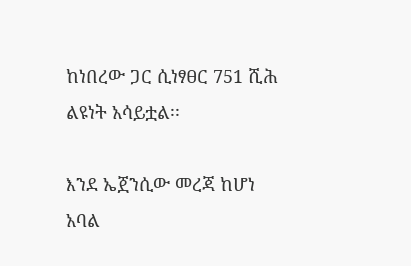ከነበረው ጋር ሲነፃፀር 751 ሺሕ ልዩነት አሳይቷል፡፡

እንደ ኤጀንሲው መረጃ ከሆነ አባል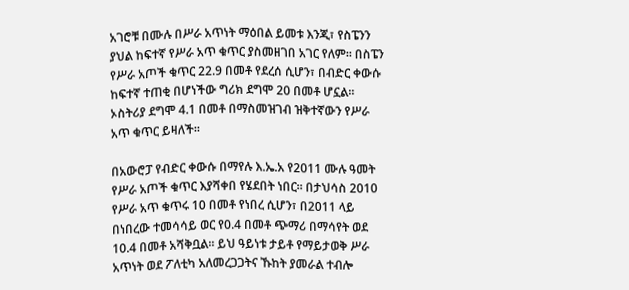አገሮቹ በሙሉ በሥራ አጥነት ማዕበል ይመቱ እንጂ፣ የስፔንን ያህል ከፍተኛ የሥራ አጥ ቁጥር ያስመዘገበ አገር የለም፡፡ በስፔን የሥራ አጦች ቁጥር 22.9 በመቶ የደረሰ ሲሆን፣ በብድር ቀውሱ ከፍተኛ ተጠቂ በሆነችው ግሪክ ደግሞ 20 በመቶ ሆኗል፡፡ ኦስትሪያ ደግሞ 4.1 በመቶ በማስመዝገብ ዝቅተኛውን የሥራ አጥ ቁጥር ይዛለች፡፡

በአውሮፓ የብድር ቀውሱ በማየሉ እ.ኤ.አ የ2011 ሙሉ ዓመት የሥራ አጦች ቁጥር እያሻቀበ የሄደበት ነበር፡፡ በታህሳስ 2010 የሥራ አጥ ቁጥሩ 10 በመቶ የነበረ ሲሆን፣ በ2011 ላይ በነበረው ተመሳሳይ ወር የ0.4 በመቶ ጭማሪ በማሳየት ወደ 10.4 በመቶ አሻቅቧል፡፡ ይህ ዓይነቱ ታይቶ የማይታወቅ ሥራ አጥነት ወደ ፖለቲካ አለመረጋጋትና ኹከት ያመራል ተብሎ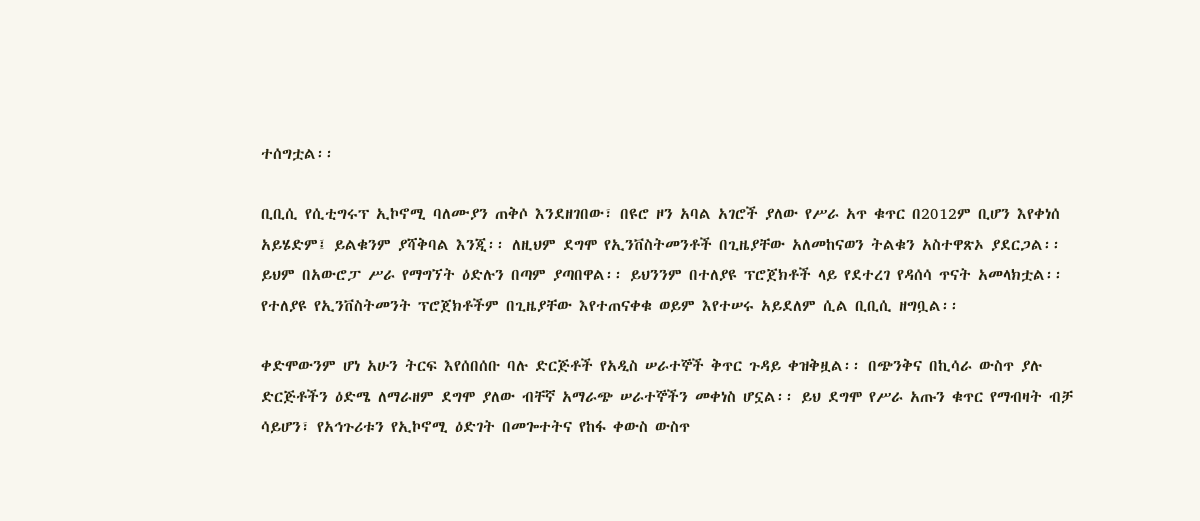ተሰግቷል፡፡

ቢቢሲ የሲቲግሩፕ ኢኮኖሚ ባለሙያን ጠቅሶ እንደዘገበው፣ በዩሮ ዞን አባል አገሮች ያለው የሥራ አጥ ቁጥር በ2012ም ቢሆን እየቀነሰ አይሄድም፤ ይልቁንም ያሻቅባል እንጂ፡፡ ለዚህም ደግሞ የኢንቨስትመንቶች በጊዜያቸው አለመከናወን ትልቁን አስተዋጽኦ ያደርጋል፡፡ ይህም በአውሮፓ ሥራ የማግኘት ዕድሉን በጣም ያጣበዋል፡፡ ይህንንም በተለያዩ ፕሮጀክቶች ላይ የደተረገ የዳሰሳ ጥናት አመላክቷል፡፡ የተለያዩ የኢንቨስትመንት ፕሮጀክቶችም በጊዜያቸው እየተጠናቀቁ ወይም እየተሠሩ አይደለም ሲል ቢቢሲ ዘግቧል፡፡

ቀድሞውንም ሆነ አሁን ትርፍ እየሰበሰቡ ባሉ ድርጅቶች የአዲስ ሠራተኞች ቅጥር ጉዳይ ቀዝቅዟል፡፡ በጭንቅና በኪሳራ ውስጥ ያሉ ድርጅቶችን ዕድሜ ለማራዘም ደግሞ ያለው ብቸኛ አማራጭ ሠራተኞችን መቀነስ ሆኗል፡፡ ይህ ደግሞ የሥራ አጡን ቁጥር የማብዛት ብቻ ሳይሆን፣ የአኅጉሪቱን የኢኮኖሚ ዕድገት በመጐተትና የከፋ ቀውስ ውስጥ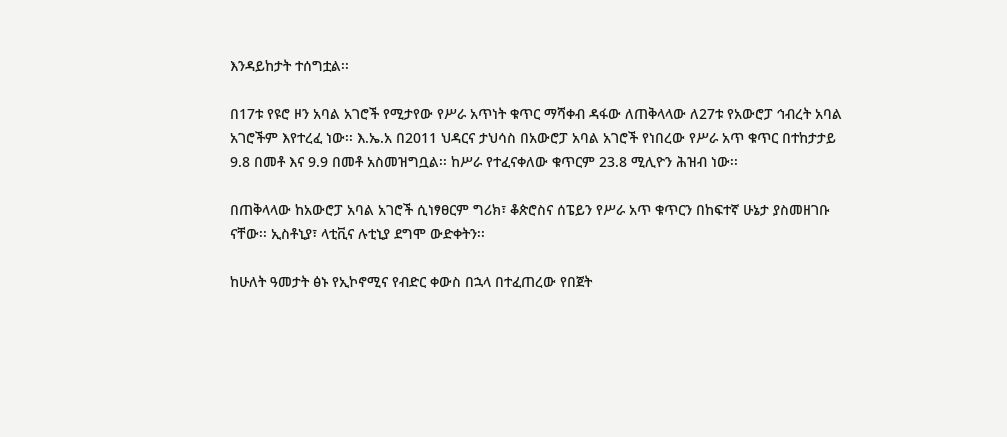እንዳይከታት ተሰግቷል፡፡

በ17ቱ የዩሮ ዞን አባል አገሮች የሚታየው የሥራ አጥነት ቁጥር ማሻቀብ ዳፋው ለጠቅላላው ለ27ቱ የአውሮፓ ኅብረት አባል አገሮችም እየተረፈ ነው፡፡ እ.ኤ.አ በ2011 ህዳርና ታህሳስ በአውሮፓ አባል አገሮች የነበረው የሥራ አጥ ቁጥር በተከታታይ 9.8 በመቶ እና 9.9 በመቶ አስመዝግቧል፡፡ ከሥራ የተፈናቀለው ቁጥርም 23.8 ሚሊዮን ሕዝብ ነው፡፡

በጠቅላላው ከአውሮፓ አባል አገሮች ሲነፃፀርም ግሪክ፣ ቆጵሮስና ሰፔይን የሥራ አጥ ቁጥርን በከፍተኛ ሁኔታ ያስመዘገቡ ናቸው፡፡ ኢስቶኒያ፣ ላቲቪና ሉቲኒያ ደግሞ ውድቀትን፡፡

ከሁለት ዓመታት ፅኑ የኢኮኖሚና የብድር ቀውስ በኋላ በተፈጠረው የበጀት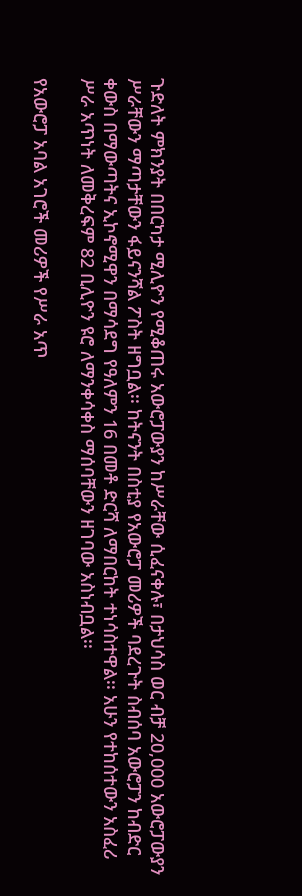ጉድለት ምክንያት በበርካታ ሚሊዮን የሚቆጠሩ አውሮፓውያን ከሥራቸው ሲፈናቀሉ፣ በታህሳስ ወር ብቻ 20,000 አውሮፓውያን ሥራቸውን ማጣታቸውን ፋይናንሻል ፖስት ዘግቧል፡፡ ከትናንት በስቲያ የአውሮፓ መሪዎች ባደረጉት ስብሰባ አውሮፓን ከብድር ቀውስ በማውጣትና ኢኮኖሚዋን በማሳደግ የዓለምን 16 በመቶ ድርሻ ለማበርከት ተነሳስተዋል፡፡ አሁን የተከሰተውን አስፈሪ ሥራ አጥነት ለመቅረፍም 82 ቢሊዮን ዩሮ ለማንቀሳቀስ ማሰባቸውን ዘገባው አስነብቧል፡፡

የአውሮፓ አባል አገሮች መሪዎች የሥራ አጥ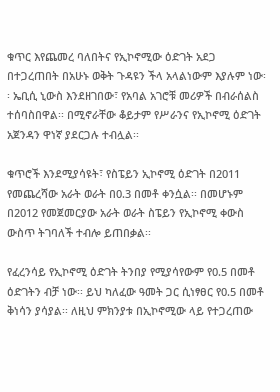ቁጥር እየጨመረ ባለበትና የኢኮኖሚው ዕድገት አደጋ በተጋረጠበት በአሁኑ ወቅት ጉዳዩን ችላ አላልነውም እያሉም ነው፡፡ ኤቢሲ ኒውስ እንደዘገበው፣ የአባል አገሮቹ መሪዎች በብራሰልስ ተሰባስበዋል፡፡ በሚኖራቸው ቆይታም የሥራንና የኢኮኖሚ ዕድገት አጀንዳን ዋነኛ ያደርጋሉ ተብሏል፡፡

ቁጥሮች እንደሚያሳዩት፣ የስፔይን ኢኮኖሚ ዕድገት በ2011 የመጨረሻው አራት ወራት በ0.3 በመቶ ቀንሷል፡፡ በመሆኑም በ2012 የመጀመርያው አራት ወራት ስፔይን የኢኮኖሚ ቀውስ ውስጥ ትገባለች ተብሎ ይጠበቃል፡፡

የፈረንሳይ የኢኮኖሚ ዕድገት ትንበያ የሚያሳየውም የ0.5 በመቶ ዕድገትን ብቻ ነው፡፡ ይህ ካለፈው ዓመት ጋር ሲነፃፀር የ0.5 በመቶ ቅነሳን ያሳያል፡፡ ለዚህ ምክንያቱ በኢኮኖሚው ላይ የተጋረጠው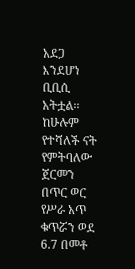አደጋ እንደሆነ ቢቢሲ አትቷል፡፡ ከሁሉም የተሻለች ናት የምትባለው ጀርመን በጥር ወር የሥራ አጥ ቁጥሯን ወደ 6.7 በመቶ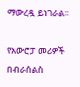ማውረዷ ይነገራል፡፡

የአውሮፓ መሪዎች በብራሰልስ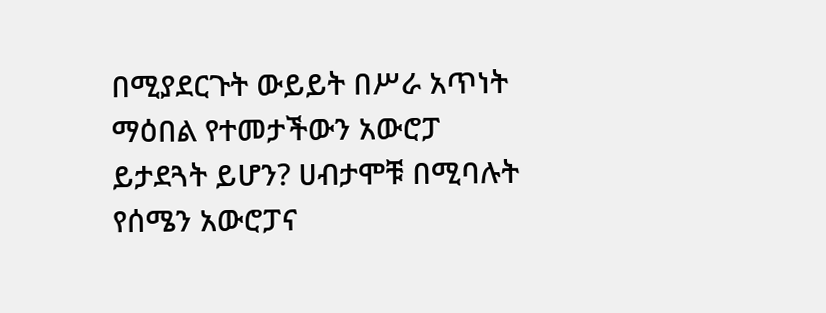በሚያደርጉት ውይይት በሥራ አጥነት ማዕበል የተመታችውን አውሮፓ ይታደጓት ይሆን? ሀብታሞቹ በሚባሉት የሰሜን አውሮፓና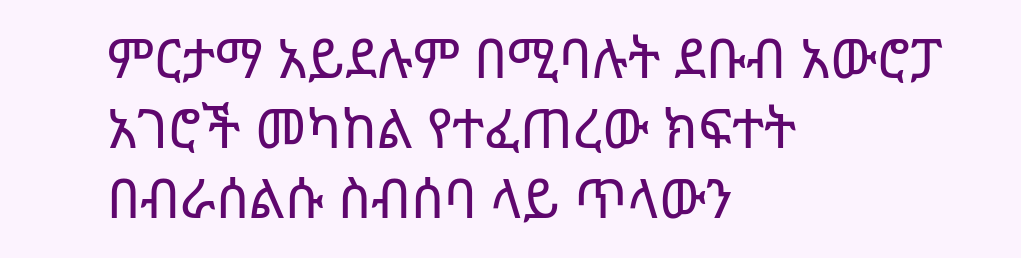ምርታማ አይደሉም በሚባሉት ደቡብ አውሮፓ አገሮች መካከል የተፈጠረው ክፍተት በብራሰልሱ ስብሰባ ላይ ጥላውን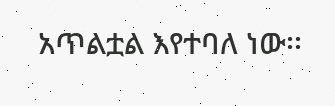አጥልቷል እየተባለ ነው፡፡